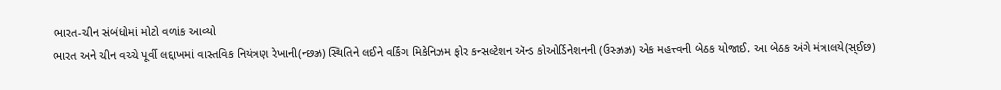ભારત-ચીન સંબંધોમાં મોટો વળાંક આવ્યો
ભારત અને ચીન વચ્ચે પૂર્વી લદ્દાખમાં વાસ્તવિક નિયંત્રણ રેખાની(ન્છઝ્ર) સ્થિતિને લઈને વર્કિંગ મિકેનિઝમ ફોર કન્સલ્ટેશન ઍન્ડ કોઓર્ડિનેશનની (ઉસ્ઝ્રઝ્ર) એક મહત્ત્વની બેઠક યોજાઈ. આ બેઠક અંગે મંત્રાલયે(સ્ઈછ)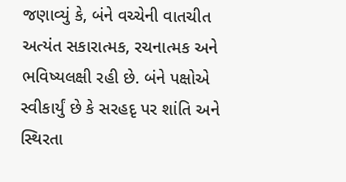જણાવ્યું કે, બંને વચ્ચેની વાતચીત અત્યંત સકારાત્મક, રચનાત્મક અને ભવિષ્યલક્ષી રહી છે. બંને પક્ષોએ સ્વીકાર્યું છે કે સરહદૃ પર શાંતિ અને સ્થિરતા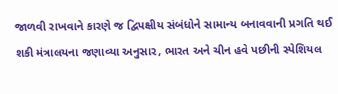જાળવી રાખવાને કારણે જ દ્વિપક્ષીય સંબંધોને સામાન્ય બનાવવાની પ્રગતિ થઈ શકી મંત્રાલયના જણાવ્યા અનુસાર, ભારત અને ચીન હવે પછીની સ્પેશિયલ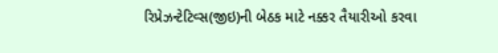રિપ્રેઝન્ટેટિવ્સ(જીઇ)ની બેઠક માટે નક્કર તૈયારીઓ કરવા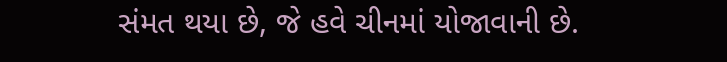સંમત થયા છે, જે હવે ચીનમાં યોજાવાની છે.